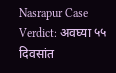Nasrapur Case Verdict: अवघ्या ५५ दिवसांत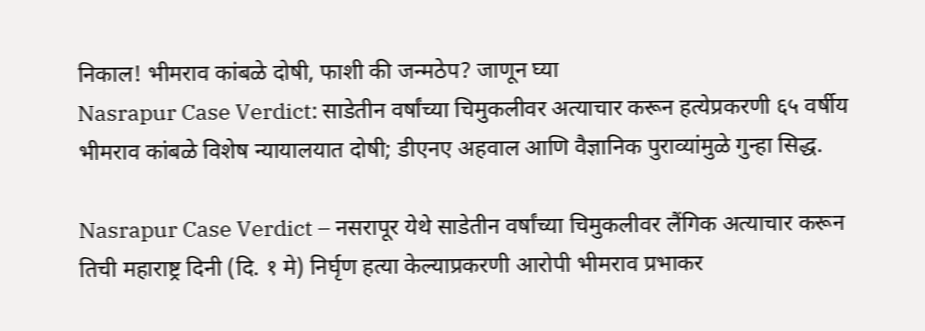निकाल! भीमराव कांबळे दोषी, फाशी की जन्मठेप? जाणून घ्या
Nasrapur Case Verdict: साडेतीन वर्षांच्या चिमुकलीवर अत्याचार करून हत्येप्रकरणी ६५ वर्षीय भीमराव कांबळे विशेष न्यायालयात दोषी; डीएनए अहवाल आणि वैज्ञानिक पुराव्यांमुळे गुन्हा सिद्ध.

Nasrapur Case Verdict – नसरापूर येथे साडेतीन वर्षांच्या चिमुकलीवर लैंगिक अत्याचार करून तिची महाराष्ट्र दिनी (दि. १ मे) निर्घृण हत्या केल्याप्रकरणी आरोपी भीमराव प्रभाकर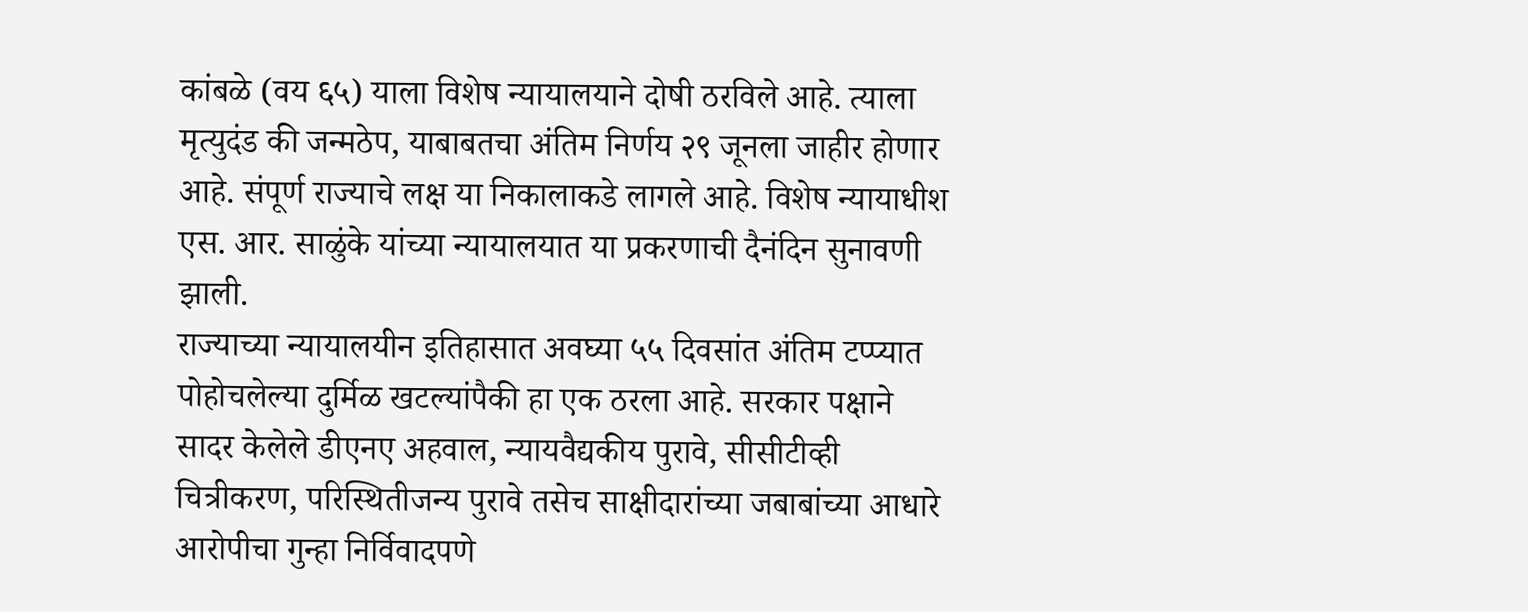कांबळे (वय ६५) याला विशेष न्यायालयाने दोषी ठरविले आहे. त्याला मृत्युदंड की जन्मठेप, याबाबतचा अंतिम निर्णय २९ जूनला जाहीर होणार आहे. संपूर्ण राज्याचे लक्ष या निकालाकडे लागले आहे. विशेष न्यायाधीश एस. आर. साळुंके यांच्या न्यायालयात या प्रकरणाची दैनंदिन सुनावणी झाली.
राज्याच्या न्यायालयीन इतिहासात अवघ्या ५५ दिवसांत अंतिम टप्प्यात पोहोचलेल्या दुर्मिळ खटल्यांपैकी हा एक ठरला आहे. सरकार पक्षाने सादर केलेले डीएनए अहवाल, न्यायवैद्यकीय पुरावे, सीसीटीव्ही चित्रीकरण, परिस्थितीजन्य पुरावे तसेच साक्षीदारांच्या जबाबांच्या आधारे आरोपीचा गुन्हा निर्विवादपणे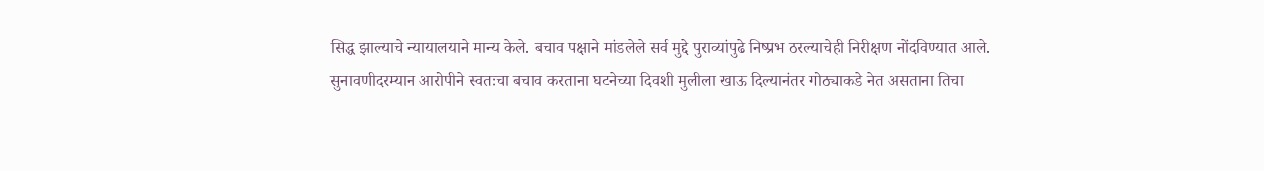सिद्ध झाल्याचे न्यायालयाने मान्य केले. बचाव पक्षाने मांडलेले सर्व मुद्दे पुराव्यांपुढे निष्प्रभ ठरल्याचेही निरीक्षण नोंदविण्यात आले.
सुनावणीदरम्यान आरोपीने स्वतःचा बचाव करताना घटनेच्या दिवशी मुलीला खाऊ दिल्यानंतर गोठ्याकडे नेत असताना तिचा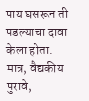पाय घसरून ती पडल्याचा दावा केला होता. मात्र, वैद्यकीय पुरावे,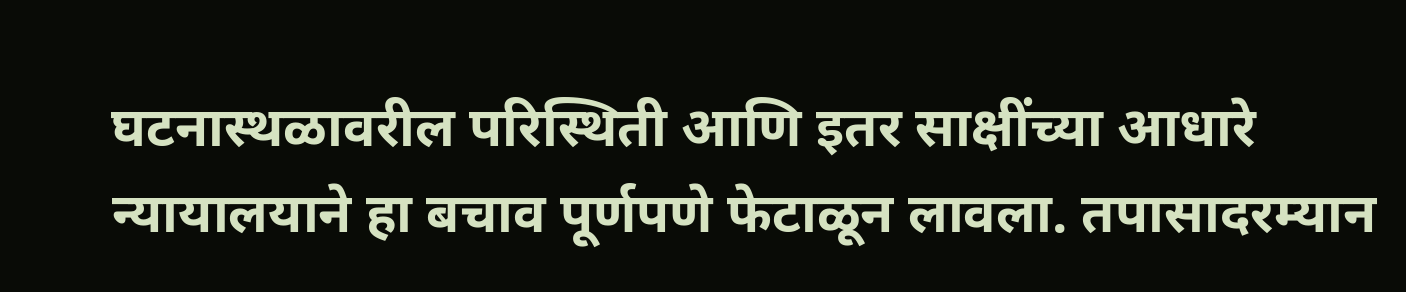घटनास्थळावरील परिस्थिती आणि इतर साक्षींच्या आधारे न्यायालयाने हा बचाव पूर्णपणे फेटाळून लावला. तपासादरम्यान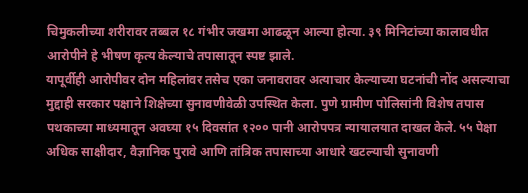चिमुकलीच्या शरीरावर तब्बल १८ गंभीर जखमा आढळून आल्या होत्या. ३९ मिनिटांच्या कालावधीत आरोपीने हे भीषण कृत्य केल्याचे तपासातून स्पष्ट झाले.
यापूर्वीही आरोपीवर दोन महिलांवर तसेच एका जनावरावर अत्याचार केल्याच्या घटनांची नोंद असल्याचा मुद्दाही सरकार पक्षाने शिक्षेच्या सुनावणीवेळी उपस्थित केला. पुणे ग्रामीण पोलिसांनी विशेष तपास पथकाच्या माध्यमातून अवघ्या १५ दिवसांत १२०० पानी आरोपपत्र न्यायालयात दाखल केले. ५५ पेक्षा अधिक साक्षीदार, वैज्ञानिक पुरावे आणि तांत्रिक तपासाच्या आधारे खटल्याची सुनावणी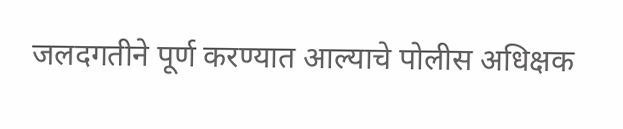जलदगतीने पूर्ण करण्यात आल्याचे पोलीस अधिक्षक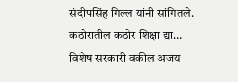संदीपसिंह गिल्ल यांनी सांगितले.
कठोरातील कठोर शिक्षा द्या…
विशेष सरकारी वकील अजय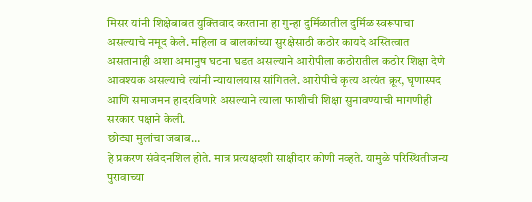मिसर यांनी शिक्षेबाबत युक्तिवाद करताना हा गुन्हा दुर्मिळातील दुर्मिळ स्वरूपाचा असल्याचे नमूद केले. महिला व बालकांच्या सुरक्षेसाठी कठोर कायदे अस्तित्वात असतानाही अशा अमानुष घटना घडत असल्याने आरोपीला कठोरातील कठोर शिक्षा देणे आवश्यक असल्याचे त्यांनी न्यायालयास सांगितले. आरोपीचे कृत्य अत्यंत क्रूर, घृणास्पद आणि समाजमन हादरविणारे असल्याने त्याला फाशीची शिक्षा सुनावण्याची मागणीही सरकार पक्षाने केली.
छोट्या मुलांचा जबाब…
हे प्रकरण संवेदनशिल होते. मात्र प्रत्यक्षदशी साक्षीदार कोणी नव्हते. यामुळे परिस्थितीजन्य पुरावाच्या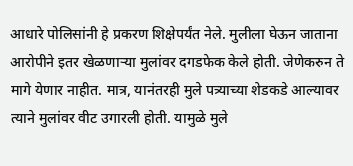आधारे पोलिसांनी हे प्रकरण शिक्षेपर्यंत नेले. मुलीला घेऊन जाताना आरोपीने इतर खेळणाऱ्या मुलांवर दगडफेक केले होती. जेणेकरुन ते मागे येणार नाहीत. मात्र, यानंतरही मुले पत्र्याच्या शेडकडे आल्यावर त्याने मुलांवर वीट उगारली होती. यामुळे मुले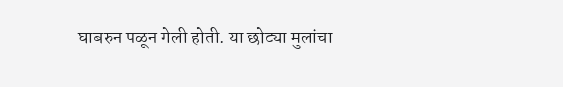घाबरुन पळून गेली होती. या छोट्या मुलांचा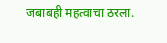जबाबही महत्वाचा ठरला.